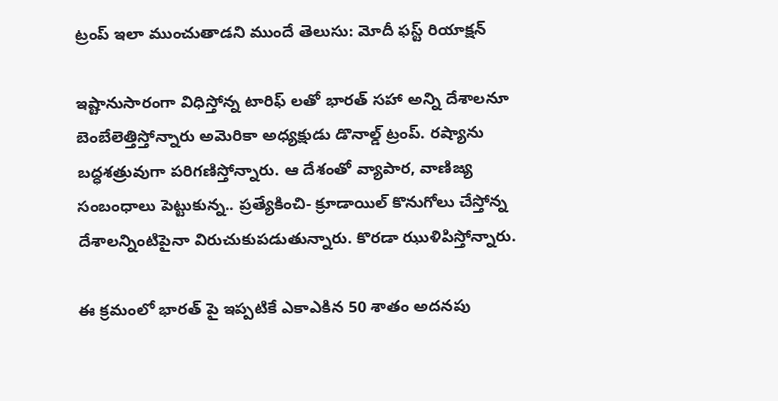ట్రంప్ ఇలా ముంచుతాడని ముందే తెలుసు: మోదీ ఫస్ట్ రియాక్షన్

ఇష్టానుసారంగా విధిస్తోన్న టారిఫ్ లతో భారత్ సహా అన్ని దేశాలనూ బెంబేలెత్తిస్తోన్నారు అమెరికా అధ్యక్షుడు డొనాల్డ్ ట్రంప్. రష్యాను బద్ధశత్రువుగా పరిగణిస్తోన్నారు. ఆ దేశంతో వ్యాపార, వాణిజ్య సంబంధాలు పెట్టుకున్న.. ప్రత్యేకించి- క్రూడాయిల్ కొనుగోలు చేస్తోన్న దేశాలన్నింటిపైనా విరుచుకుపడుతున్నారు. కొరడా ఝుళిపిస్తోన్నారు.

ఈ క్రమంలో భారత్ పై ఇప్పటికే ఎకాఎకిన 50 శాతం అదనపు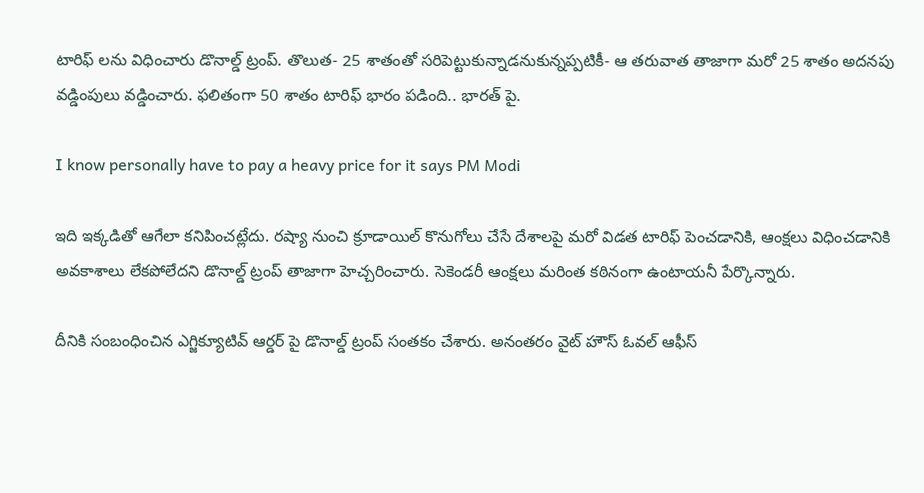టారిఫ్ లను విధించారు డొనాల్డ్ ట్రంప్. తొలుత- 25 శాతంతో సరిపెట్టుకున్నాడనుకున్నప్పటికీ- ఆ తరువాత తాజాగా మరో 25 శాతం అదనపు వడ్డింపులు వడ్డించారు. ఫలితంగా 50 శాతం టారిఫ్ భారం పడింది.. భారత్ పై.

I know personally have to pay a heavy price for it says PM Modi

ఇది ఇక్కడితో ఆగేలా కనిపించట్లేదు. రష్యా నుంచి క్రూడాయిల్ కొనుగోలు చేసే దేశాలపై మరో విడత టారిఫ్ పెంచడానికి, ఆంక్షలు విధించడానికి అవకాశాలు లేకపోలేదని డొనాల్డ్ ట్రంప్ తాజాగా హెచ్చరించారు. సెకెండరీ ఆంక్షలు మరింత కఠినంగా ఉంటాయనీ పేర్కొన్నారు.

దీనికి సంబంధించిన ఎగ్జిక్యూటివ్ ఆర్డర్ పై డొనాల్డ్ ట్రంప్ సంతకం చేశారు. అనంతరం వైట్ హౌస్ ఓవల్ ఆఫీస్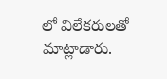లో విలేకరులతో మాట్లాడారు.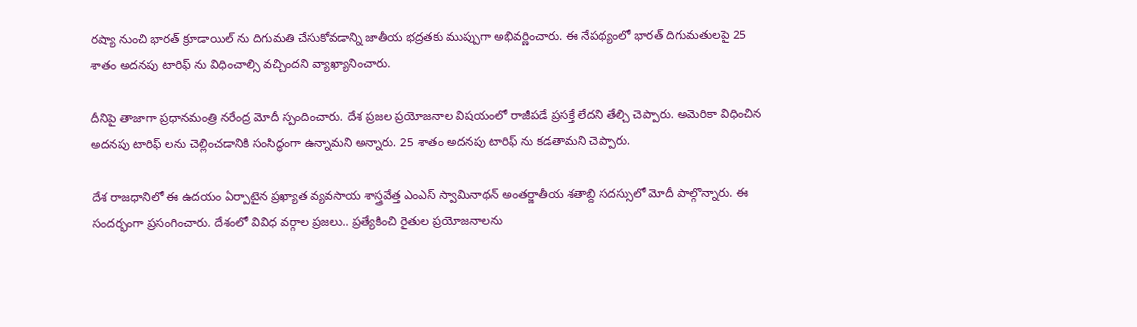రష్యా నుంచి భారత్ క్రూడాయిల్ ను దిగుమతి చేసుకోవడాన్ని జాతీయ భద్రతకు ముప్పుగా అభివర్ణించారు. ఈ నేపథ్యంలో భారత్ దిగుమతులపై 25 శాతం అదనపు టారిఫ్ ను విధించాల్సి వచ్చిందని వ్యాఖ్యానించారు.

దీనిపై తాజాగా ప్రధానమంత్రి నరేంద్ర మోదీ స్పందించారు. దేశ ప్రజల ప్రయోజనాల విషయంలో రాజీపడే ప్రసక్తే లేదని తేల్చి చెప్పారు. అమెరికా విధించిన అదనపు టారిఫ్ లను చెల్లించడానికి సంసిద్ధంగా ఉన్నామని అన్నారు. 25 శాతం అదనపు టారిఫ్ ను కడతామని చెప్పారు.

దేశ రాజధానిలో ఈ ఉదయం ఏర్పాటైన ప్రఖ్యాత వ్యవసాయ శాస్త్రవేత్త ఎంఎస్ స్వామినాథన్ అంతర్జాతీయ శతాబ్ది సదస్సులో మోదీ పాల్గొన్నారు. ఈ సందర్భంగా ప్రసంగించారు. దేశంలో వివిధ వర్గాల ప్రజలు.. ప్రత్యేకించి రైతుల ప్రయోజనాలను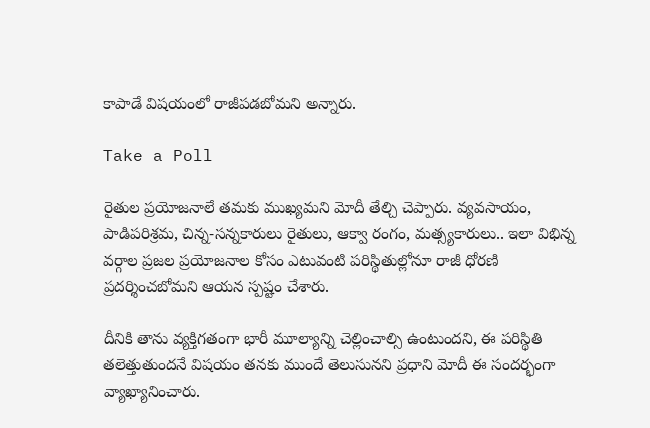కాపాడే విషయంలో రాజీపడబోమని అన్నారు.

Take a Poll

రైతుల ప్రయోజనాలే తమకు ముఖ్యమని మోదీ తేల్చి చెప్పారు. వ్యవసాయం, పాడిపరిశ్రమ, చిన్న-సన్నకారులు రైతులు, ఆక్వా రంగం, మత్స్యకారులు.. ఇలా విభిన్న వర్గాల ప్రజల ప్రయోజనాల కోసం ఎటువంటి పరిస్థితుల్లోనూ రాజీ ధోరణి ప్రదర్శించబోమని ఆయన స్పష్టం చేశారు.

దీనికి తాను వ్యక్తిగతంగా భారీ మూల్యాన్ని చెల్లించాల్సి ఉంటుందని, ఈ పరిస్థితి తలెత్తుతుందనే విషయం తనకు ముందే తెలుసునని ప్రధాని మోదీ ఈ సందర్భంగా వ్యాఖ్యానించారు.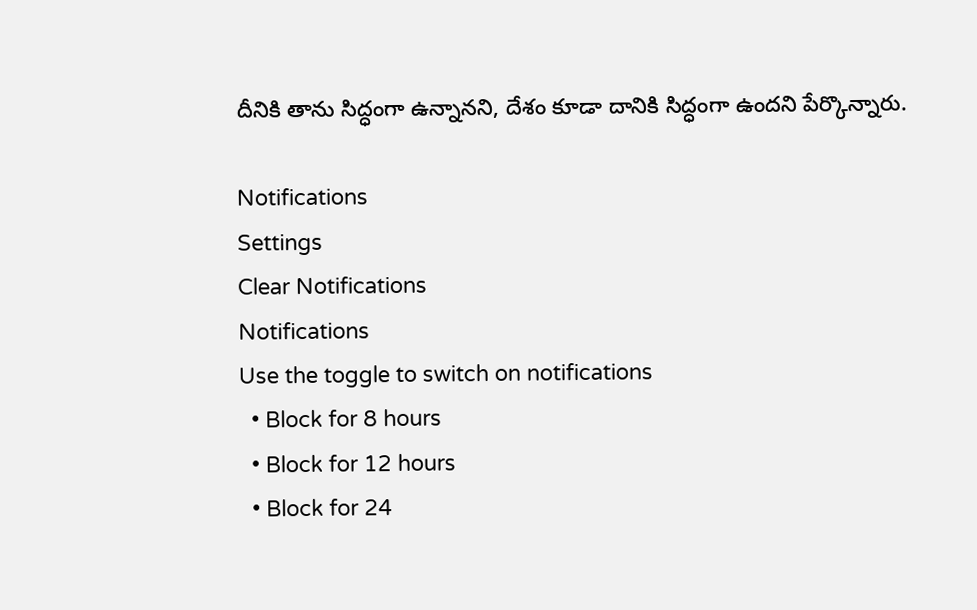దీనికి తాను సిద్ధంగా ఉన్నానని, దేశం కూడా దానికి సిద్ధంగా ఉందని పేర్కొన్నారు.

Notifications
Settings
Clear Notifications
Notifications
Use the toggle to switch on notifications
  • Block for 8 hours
  • Block for 12 hours
  • Block for 24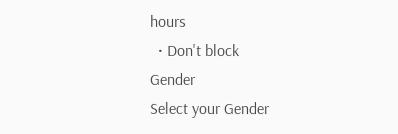hours
  • Don't block
Gender
Select your Gender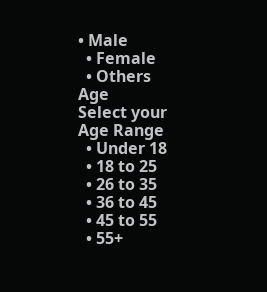• Male
  • Female
  • Others
Age
Select your Age Range
  • Under 18
  • 18 to 25
  • 26 to 35
  • 36 to 45
  • 45 to 55
  • 55+